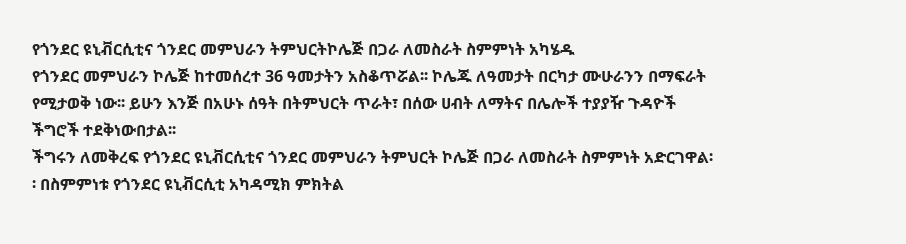የጎንደር ዩኒቭርሲቲና ጎንደር መምህራን ትምህርትኮሌጅ በጋራ ለመስራት ስምምነት አካሄዱ
የጎንደር መምህራን ኮሌጅ ከተመሰረተ 36 ዓመታትን አስቆጥሯል፡፡ ኮሌጁ ለዓመታት በርካታ ሙሁራንን በማፍራት የሚታወቅ ነው፡፡ ይሁን እንጅ በአሁኑ ሰዓት በትምህርት ጥራት፣ በሰው ሀብት ለማትና በሌሎች ተያያዥ ጉዳዮች ችግሮች ተደቅነውበታል፡፡
ችግሩን ለመቅረፍ የጎንደር ዩኒቭርሲቲና ጎንደር መምህራን ትምህርት ኮሌጅ በጋራ ለመስራት ስምምነት አድርገዋል፡፡ በስምምነቱ የጎንደር ዩኒቭርሲቲ አካዳሚክ ምክትል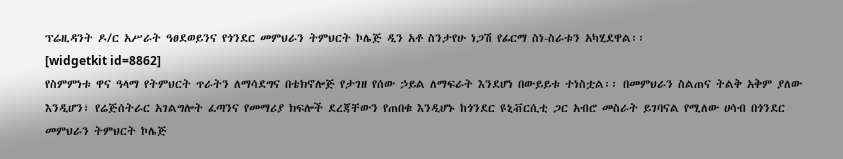ፕሬዚዳንት ዶ/ር አሥራት ዓፀደወይንና የጎንደር መምህራን ትምህርት ኮሌጅ ዲን አቶ ስንታየሁ ነጋሽ የፊርማ ስነ-ስራቱን አካሂደዋል፡፡
[widgetkit id=8862]
የስምምነቱ ዋና ዓላማ የትምህርት ጥራትን ለማሳደግና በቴክኖሎጅ የታገዘ የሰው ኃይል ለማፍራት እንደሆነ በውይይቱ ተነስቷል፡፡ በመምህራን ስልጠና ትልቅ አቅም ያለው እንዲሆን፣ የሬጅሰትራር አገልግሎት ፈጣንና የመማሪያ ክፍሎች ደረጃቸውን የጠበቁ እንዲሆኑ ከጎንደር ዩኒቭርሲቲ ጋር አብሮ መስራት ይገባናል የሚለው ሀሳብ በጎንደር መምህራን ትምህርት ኮሌጅ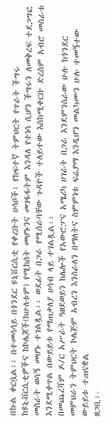በኩል ቀርቧል፡፡ በተመሳሳይ በጎንደር ዩኒቨርሲቲ የቀረቡት ሀሳቦች፣ የከፍተኛ ትምህርት የጥራት ችግሩ ከዩኒቭርሲቲዎችና ከኮሌጆች(ከሁለቱም) የሚከሰት መሆኑንና መገፋፋትም እንዳለ የተነሳ ሲሆን ችግሩን ለመቅረፍ ተደጋግፎ መስራት ወሳኝ መሆኑ ተገልጿል፡፡ ወደፊት በጋራ የሚሰራባቸው ጉዳዮች ተለይተው እስከሚቀርቡ ድረስም አብሮ መስራቱ እንደሚቀጥል በውይይቱ የማጠቃለያ ሀሳብ ላይ ተገልጿል፡፡
በመጨረሻም ዶ/ር አሥራት ዓፀደወይን ከሌሎች የአውሮፓና አሜሪካ ሀገራት በጋራ እንደምንሰራው ሁሉ ከጎንደር መምህራን ትምህርት ኮሌጅም አብረን እንሰራለን በማለትና ስምምነቱ ፍሬያማ እንዲሆን መልካሙን ሁሉ ተመኝተው ውይይቱ ተጠናቋል
ዘጋቢ፡-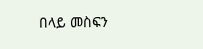በላይ መስፍን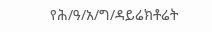የሕ/ዓ/አ/ግ/ዳይሬክቶሬት